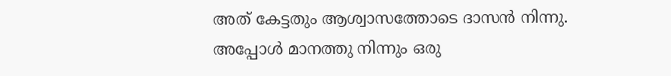അത് കേട്ടതും ആശ്വാസത്തോടെ ദാസൻ നിന്നു.
അപ്പോൾ മാനത്തു നിന്നും ഒരു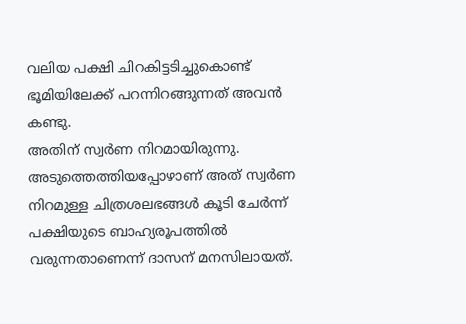വലിയ പക്ഷി ചിറകിട്ടടിച്ചുകൊണ്ട് ഭൂമിയിലേക്ക് പറന്നിറങ്ങുന്നത് അവൻ കണ്ടു.
അതിന് സ്വർണ നിറമായിരുന്നു.
അടുത്തെത്തിയപ്പോഴാണ് അത് സ്വർണ നിറമുള്ള ചിത്രശലഭങ്ങൾ കൂടി ചേർന്ന് പക്ഷിയുടെ ബാഹ്യരൂപത്തിൽ വരുന്നതാണെന്ന് ദാസന് മനസിലായത്.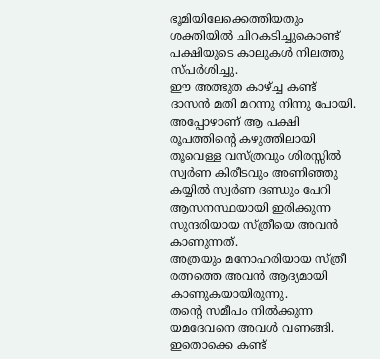ഭൂമിയിലേക്കെത്തിയതും ശക്തിയിൽ ചിറകടിച്ചുകൊണ്ട് പക്ഷിയുടെ കാലുകൾ നിലത്തു സ്പർശിച്ചു.
ഈ അത്ഭുത കാഴ്ച്ച കണ്ട് ദാസൻ മതി മറന്നു നിന്നു പോയി.
അപ്പോഴാണ് ആ പക്ഷി രൂപത്തിന്റെ കഴുത്തിലായി തൂവെള്ള വസ്ത്രവും ശിരസ്സിൽ സ്വർണ കിരീടവും അണിഞ്ഞു കയ്യിൽ സ്വർണ ദണ്ഡും പേറി ആസനസ്ഥയായി ഇരിക്കുന്ന സുന്ദരിയായ സ്ത്രീയെ അവൻ കാണുന്നത്.
അത്രയും മനോഹരിയായ സ്ത്രീ രത്നത്തെ അവൻ ആദ്യമായി കാണുകയായിരുന്നു.
തന്റെ സമീപം നിൽക്കുന്ന യമദേവനെ അവൾ വണങ്ങി.
ഇതൊക്കെ കണ്ട്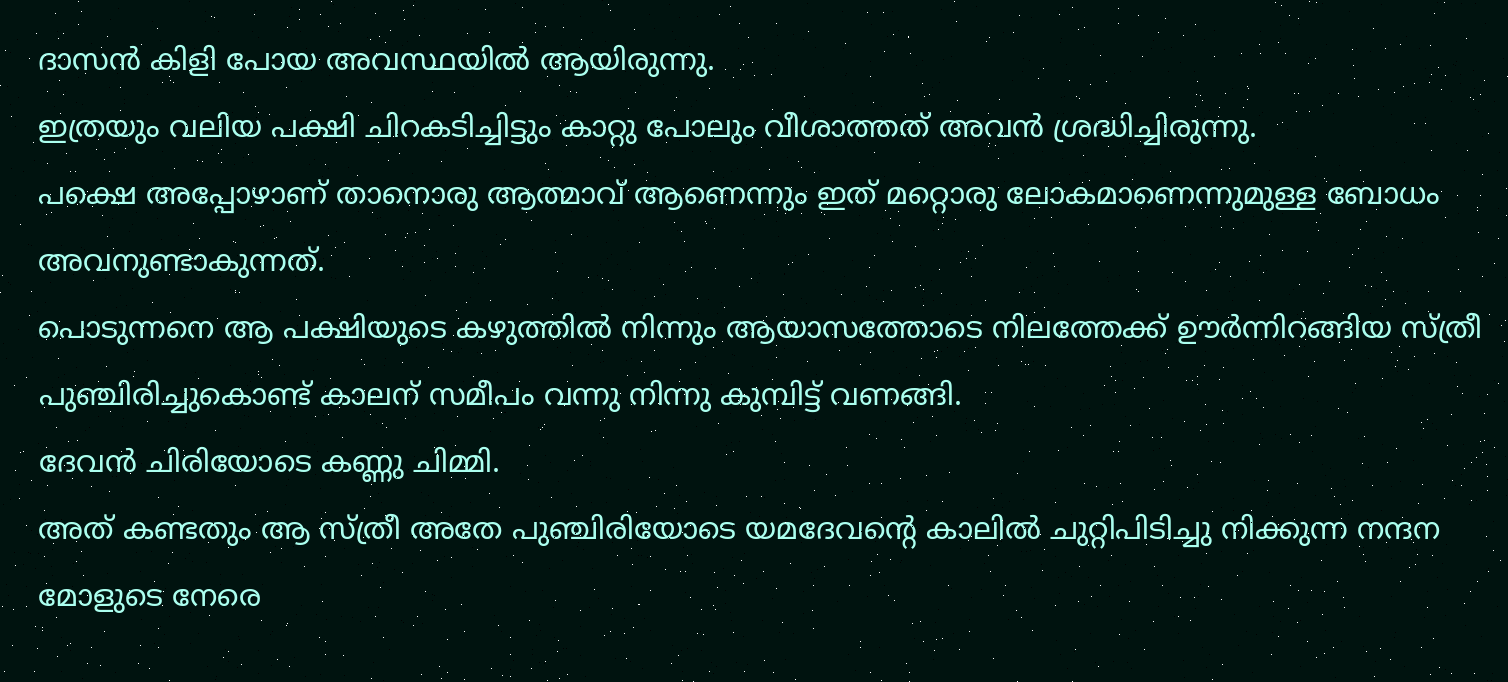ദാസൻ കിളി പോയ അവസ്ഥയിൽ ആയിരുന്നു.
ഇത്രയും വലിയ പക്ഷി ചിറകടിച്ചിട്ടും കാറ്റു പോലും വീശാത്തത് അവൻ ശ്രദ്ധിച്ചിരുന്നു.
പക്ഷെ അപ്പോഴാണ് താനൊരു ആത്മാവ് ആണെന്നും ഇത് മറ്റൊരു ലോകമാണെന്നുമുള്ള ബോധം അവനുണ്ടാകുന്നത്.
പൊടുന്നനെ ആ പക്ഷിയുടെ കഴുത്തിൽ നിന്നും ആയാസത്തോടെ നിലത്തേക്ക് ഊർന്നിറങ്ങിയ സ്ത്രീ പുഞ്ചിരിച്ചുകൊണ്ട് കാലന് സമീപം വന്നു നിന്നു കുമ്പിട്ട് വണങ്ങി.
ദേവൻ ചിരിയോടെ കണ്ണു ചിമ്മി.
അത് കണ്ടതും ആ സ്ത്രീ അതേ പുഞ്ചിരിയോടെ യമദേവന്റെ കാലിൽ ചുറ്റിപിടിച്ചു നിക്കുന്ന നന്ദന മോളുടെ നേരെ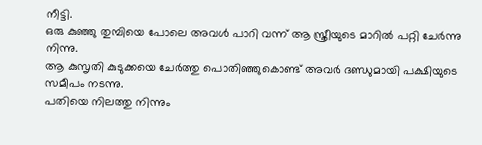നീട്ടി.
ഒരു കുഞ്ഞു തുമ്പിയെ പോലെ അവൾ പാറി വന്ന് ആ സ്ത്രീയുടെ മാറിൽ പറ്റി ചേർന്നു നിന്നു.
ആ കുസൃതി കുടുക്കയെ ചേർത്തു പൊതിഞ്ഞുകൊണ്ട് അവർ ദണ്ഡുമായി പക്ഷിയുടെ സമീപം നടന്നു.
പതിയെ നിലത്തു നിന്നും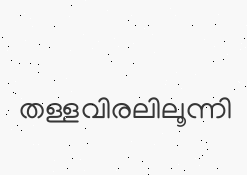തള്ളവിരലിലൂന്നി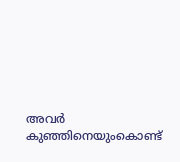അവർ കുഞ്ഞിനെയുംകൊണ്ട്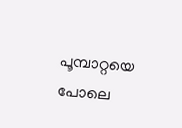പൂമ്പാറ്റയെ പോലെ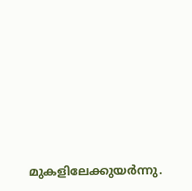മുകളിലേക്കുയർന്നു.